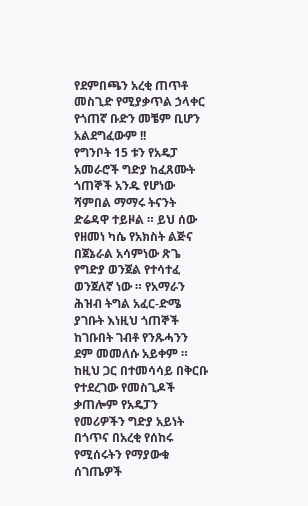የደምበጫን አረቂ ጠጥቶ መስጊድ የሚያቃጥል ኃላቀር የጎጠኛ ቡድን መቼም ቢሆን አልደግፈውም !!
የግንቦት 15 ቱን የአዴፓ አመራሮች ግድያ ከፈጸሙት ጎጠኞች አንዱ የሆነው ሻምበል ማማሩ ትናንት ድሬዳዋ ተይዞል ። ይህ ሰው የዘመነ ካሴ የአክስት ልጅና በጀኔራል አሳምነው ጽጌ የግድያ ወንጀል የተሳተፈ ወንጀለኛ ነው ። የአማራን ሕዝብ ትግል አፈር-ድሜ ያገቡት እነዚህ ጎጠኞች ከገቡበት ገብቶ የንጹሓንን ደም መመለሱ አይቀም ። ከዚህ ጋር በተመሳሳይ በቅርቡ የተደረገው የመስጊዶች ቃጠሎም የአዴፓን የመሪዎችን ግድያ አይነት በጎጥና በአረቂ የሰከሩ የሚሰሩትን የማያውቁ ሰገጤዎች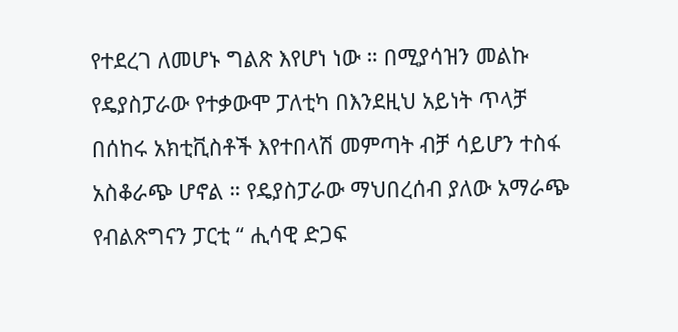የተደረገ ለመሆኑ ግልጽ እየሆነ ነው ። በሚያሳዝን መልኩ የዴያስፓራው የተቃውሞ ፓለቲካ በእንደዚህ አይነት ጥላቻ በሰከሩ አክቲቪስቶች እየተበላሽ መምጣት ብቻ ሳይሆን ተስፋ አስቆራጭ ሆኖል ። የዴያስፓራው ማህበረሰብ ያለው አማራጭ የብልጽግናን ፓርቲ “ ሒሳዊ ድጋፍ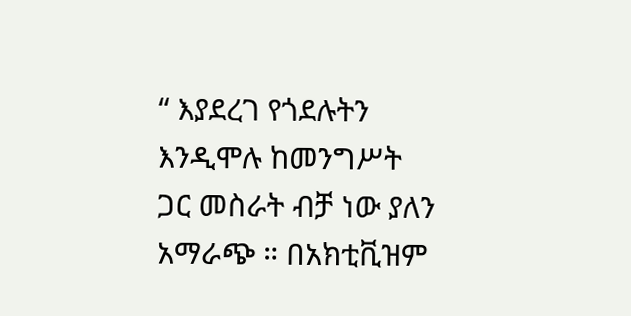“ እያደረገ የጎደሉትን እንዲሞሉ ከመንግሥት ጋር መስራት ብቻ ነው ያለን አማራጭ ። በአክቲቪዝም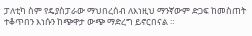ፓለቲካ ስም የዴያስፓራው ማህበረሰብ ለእነዚህ ማንኛውም ድጋፍ ከመስጠት ተቆጥበን እነሱን ከጭዋታ ውጭ ማድረግ ይኖርበናል ።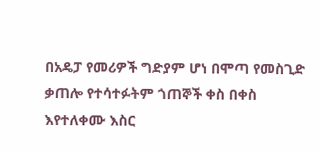በአዴፓ የመሪዎች ግድያም ሆነ በሞጣ የመስጊድ ቃጠሎ የተሳተፉትም ጎጠኞች ቀስ በቀስ እየተለቀሙ እስር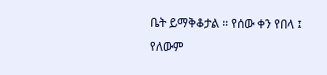ቤት ይማቅቆታል ። የሰው ቀን የበላ ፤ የለውም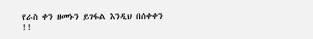የራስ ቀን ዘመኑን ይገፋል እንዲህ በሰቀቀን !!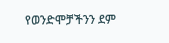የወንድሞቻችንን ደም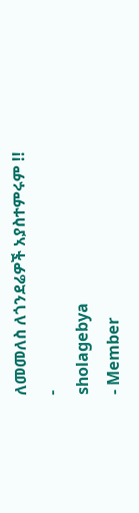ለመመለስ ለጎንደሬዎች አያስተምሩም !!
-
sholagebya
- Member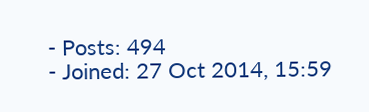- Posts: 494
- Joined: 27 Oct 2014, 15:59